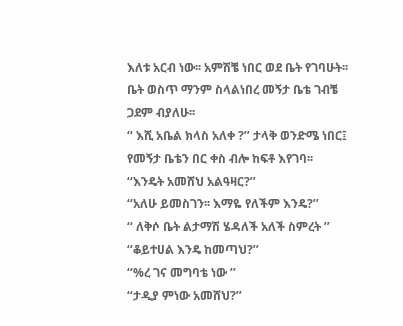እለቱ አርብ ነው፡፡ አምሽቼ ነበር ወደ ቤት የገባሁት፡፡ቤት ወስጥ ማንም ስላልነበረ መኝታ ቤቴ ገብቼ ጋደም ብያለሁ፡፡
‘‘ እሺ አቤል ክላስ አለቀ ?’’ ታላቅ ወንድሜ ነበር፤
የመኝታ ቤቴን በር ቀስ ብሎ ከፍቶ እየገባ፡፡
‘‘እንዴት አመሸህ አልዓዛር?’’
‘‘አለሁ ይመስገን፡፡ እማዬ የለችም እንዴ?’’
‘‘ ለቅሶ ቤት ልታማሽ ሄዳለች አለች ስምረት ’’
‘‘ቆይተሀል እንዴ ከመጣህ?’’
‘‘%ረ ገና መግባቴ ነው ’’
‘‘ታዲያ ምነው አመሸህ?’’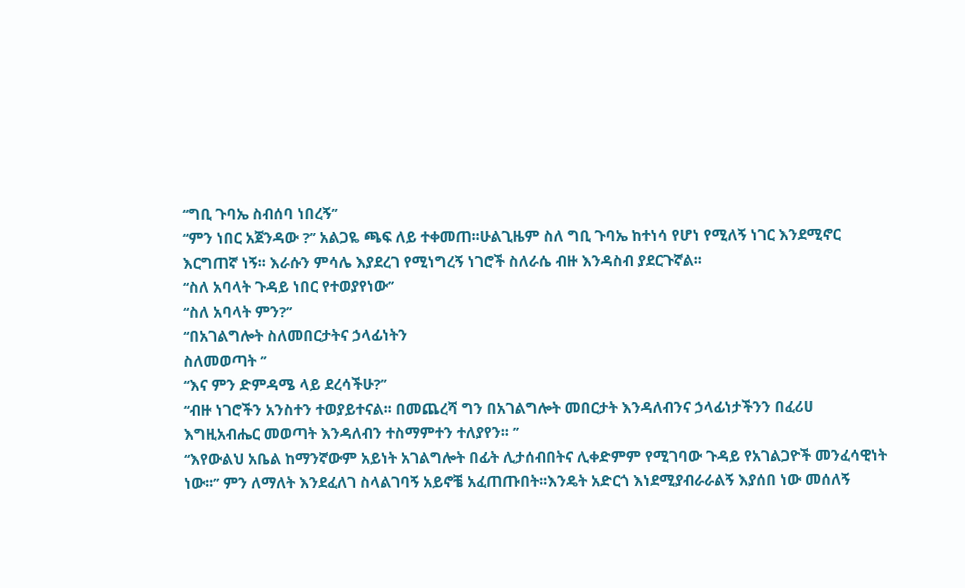‘‘ግቢ ጉባኤ ስብሰባ ነበረኝ’’
‘‘ምን ነበር አጀንዳው ?’’ አልጋዬ ጫፍ ለይ ተቀመጠ፡፡ሁልጊዜም ስለ ግቢ ጉባኤ ከተነሳ የሆነ የሚለኝ ነገር እንደሚኖር
እርግጠኛ ነኝ፡፡ እራሱን ምሳሌ እያደረገ የሚነግረኝ ነገሮች ስለራሴ ብዙ እንዳስብ ያደርጉኛል፡፡
‘‘ስለ አባላት ጉዳይ ነበር የተወያየነው’’
‘‘ስለ አባላት ምን?’’
‘‘በአገልግሎት ስለመበርታትና ኃላፊነትን
ስለመወጣት ’’
‘‘እና ምን ድምዳሜ ላይ ደረሳችሁ?’’
‘‘ብዙ ነገሮችን አንስተን ተወያይተናል፡፡ በመጨረሻ ግን በአገልግሎት መበርታት እንዳለብንና ኃላፊነታችንን በፈሪሀ
እግዚአብሔር መወጣት እንዳለብን ተስማምተን ተለያየን፡፡ ’’
‘‘እየውልህ አቤል ከማንኛውም አይነት አገልግሎት በፊት ሊታሰብበትና ሊቀድምም የሚገባው ጉዳይ የአገልጋዮች መንፈሳዊነት
ነው፡፡’’ ምን ለማለት እንደፈለገ ስላልገባኝ አይኖቼ አፈጠጡበት፡፡እንዴት አድርጎ እነደሚያብራራልኝ እያሰበ ነው መሰለኝ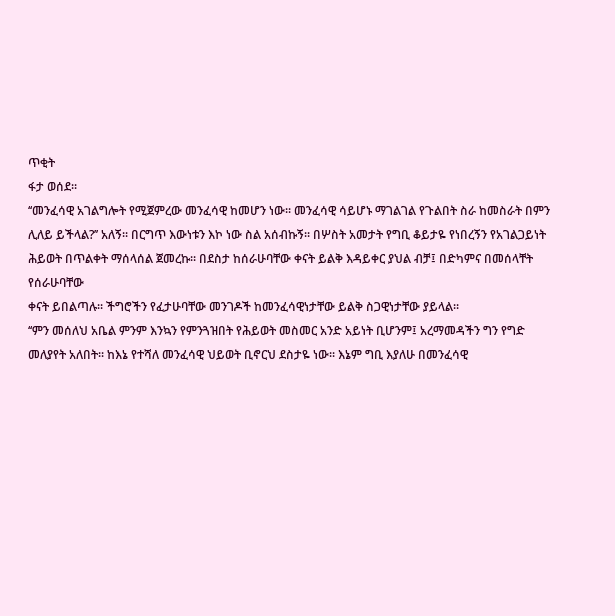ጥቂት
ፋታ ወሰደ፡፡
‘‘መንፈሳዊ አገልግሎት የሚጀምረው መንፈሳዊ ከመሆን ነው፡፡ መንፈሳዊ ሳይሆኑ ማገልገል የጉልበት ስራ ከመስራት በምን
ሊለይ ይችላል?’’ አለኝ፡፡ በርግጥ እውነቱን እኮ ነው ስል አሰብኩኝ፡፡ በሦስት አመታት የግቢ ቆይታዬ የነበረኝን የአገልጋይነት
ሕይወት በጥልቀት ማሰላሰል ጀመረኩ፡፡ በደስታ ከሰራሁባቸው ቀናት ይልቅ እዳይቀር ያህል ብቻ፤ በድካምና በመሰላቸት የሰራሁባቸው
ቀናት ይበልጣሉ፡፡ ችግሮችን የፈታሁባቸው መንገዶች ከመንፈሳዊነታቸው ይልቅ ስጋዊነታቸው ያይላል፡፡
‘‘ምን መሰለህ አቤል ምንም እንኳን የምንጓዝበት የሕይወት መስመር አንድ አይነት ቢሆንም፤ አረማመዳችን ግን የግድ
መለያየት አለበት፡፡ ከእኔ የተሻለ መንፈሳዊ ህይወት ቢኖርህ ደስታዬ ነው፡፡ እኔም ግቢ እያለሁ በመንፈሳዊ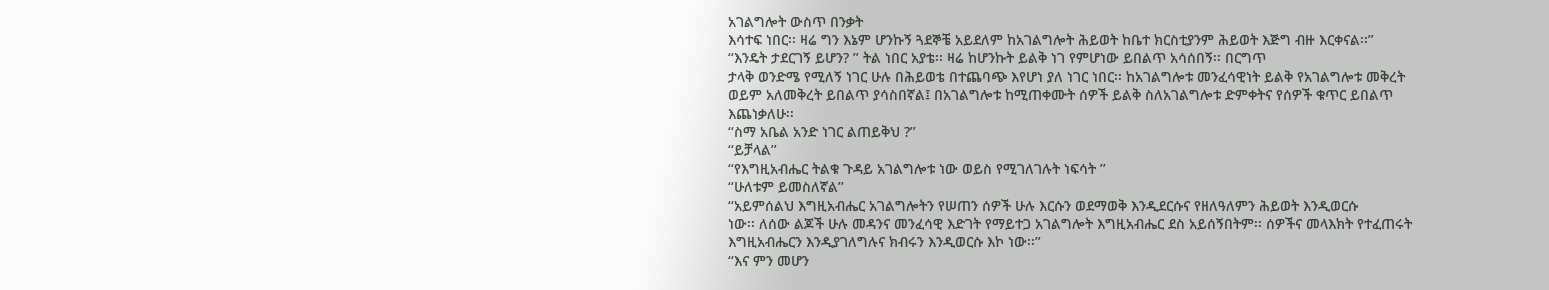አገልግሎት ውስጥ በንቃት
እሳተፍ ነበር፡፡ ዛሬ ግን እኔም ሆንኩኝ ጓደኞቼ አይደለም ከአገልግሎት ሕይወት ከቤተ ክርስቲያንም ሕይወት እጅግ ብዙ እርቀናል፡፡’’
‘‘እንዴት ታደርገኝ ይሆን? ’’ ትል ነበር አያቴ፡፡ ዛሬ ከሆንኩት ይልቅ ነገ የምሆነው ይበልጥ አሳሰበኝ፡፡ በርግጥ
ታላቅ ወንድሜ የሚለኝ ነገር ሁሉ በሕይወቴ በተጨባጭ እየሆነ ያለ ነገር ነበር፡፡ ከአገልግሎቱ መንፈሳዊነት ይልቅ የአገልግሎቱ መቅረት
ወይም አለመቅረት ይበልጥ ያሳስበኛል፤ በአገልግሎቱ ከሚጠቀሙት ሰዎች ይልቅ ስለአገልግሎቱ ድምቀትና የሰዎች ቁጥር ይበልጥ እጨነቃለሁ፡፡
‘‘ስማ አቤል አንድ ነገር ልጠይቅህ ?’’
‘‘ይቻላል’’
‘‘የእግዚአብሔር ትልቁ ጉዳይ አገልግሎቱ ነው ወይስ የሚገለገሉት ነፍሳት ’’
‘‘ሁለቱም ይመስለኛል’’
‘‘አይምሰልህ እግዚአብሔር አገልግሎትን የሠጠን ሰዎች ሁሉ እርሱን ወደማወቅ እንዲደርሱና የዘለዓለምን ሕይወት እንዲወርሱ
ነው፡፡ ለሰው ልጆች ሁሉ መዳንና መንፈሳዊ እድገት የማይተጋ አገልግሎት እግዚአብሔር ደስ አይሰኝበትም፡፡ ሰዎችና መላእክት የተፈጠሩት
እግዚአብሔርን እንዲያገለግሉና ክብሩን እንዲወርሱ እኮ ነው፡፡’’
‘‘እና ምን መሆን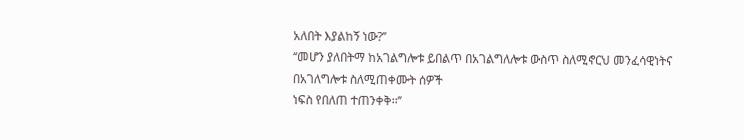አለበት እያልከኝ ነው?’’
‘‘መሆን ያለበትማ ከአገልግሎቱ ይበልጥ በአገልግለሎቱ ውስጥ ስለሚኖርህ መንፈሳዊነትና በአገለግሎቱ ስለሚጠቀሙት ሰዎች
ነፍስ የበለጠ ተጠንቀቅ፡፡’’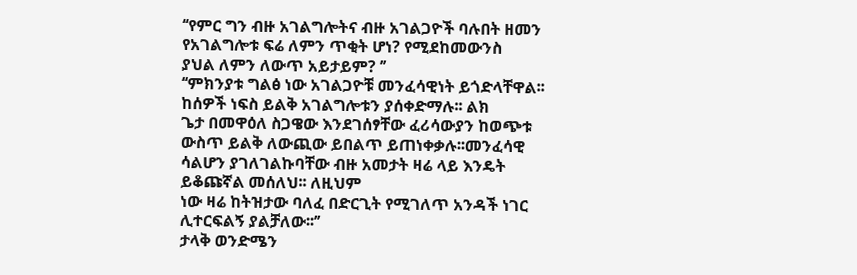‘‘የምር ግን ብዙ አገልግሎትና ብዙ አገልጋዮች ባሉበት ዘመን የአገልግሎቱ ፍሬ ለምን ጥቂት ሆነ? የሚደከመውንስ
ያህል ለምን ለውጥ አይታይም? ’’
‘‘ምክንያቱ ግልፅ ነው አገልጋዮቹ መንፈሳዊነት ይጎድላቸዋል፡፡ ከሰዎች ነፍስ ይልቅ አገልግሎቱን ያሰቀድማሉ፡፡ ልክ
ጌታ በመዋዕለ ስጋዌው እንደገሰፃቸው ፈሪሳውያን ከወጭቱ ውስጥ ይልቅ ለውጪው ይበልጥ ይጠነቀቃሉ፡፡መንፈሳዊ ሳልሆን ያገለገልኩባቸው ብዙ አመታት ዛሬ ላይ እንዴት ይቆጩኛል መሰለህ፡፡ ለዚህም
ነው ዛሬ ከትዝታው ባለፈ በድርጊት የሚገለጥ አንዳች ነገር ሊተርፍልኝ ያልቻለው፡፡’’
ታላቅ ወንድሜን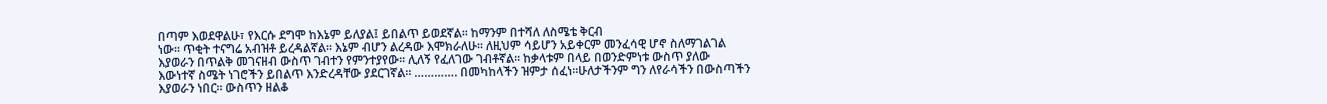በጣም እወደዋልሁ፣ የእርሱ ደግሞ ከእኔም ይለያል፤ ይበልጥ ይወደኛል፡፡ ከማንም በተሻለ ለስሜቴ ቅርብ
ነው፡፡ ጥቂት ተናግሬ አብዝቶ ይረዳልኛል፡፡ እኔም ብሆን ልረዳው እሞክራለሁ፡፡ ለዚህም ሳይሆን አይቀርም መንፈሳዊ ሆኖ ስለማገልገል
እያወራን በጥልቅ መገናዘብ ውስጥ ገብተን የምንተያየው፡፡ ሊለኝ የፈለገው ገብቶኛል፡፡ ከቃላቱም በላይ በወንድምነቱ ውስጥ ያለው
እውነተኛ ስሜት ነገሮችን ይበልጥ እንድረዳቸው ያደርገኛል፡፡ …………. በመካከላችን ዝምታ ሰፈነ፡፡ሁለታችንም ግን ለየራሳችን በውስጣችን
እያወራን ነበር፡፡ ውስጥን ዘልቆ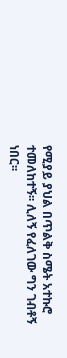የሚያይ ያህል በጥልቅ ስሜት አተኩሮ ተመለከተኝ፡፡ ሊለኝ የፈለገው ግን ገብቶኝ ነበር፡፡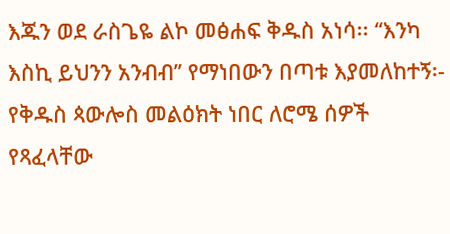እጁን ወደ ራስጌዬ ልኮ መፅሐፍ ቅዱስ አነሳ፡፡ ‘‘እንካ እስኪ ይህንን አንብብ’’ የማነበውን በጣቱ እያመለከተኝ፡-
የቅዱስ ጳውሎስ መልዕክት ነበር ለሮሜ ሰዎች የጻፈላቸው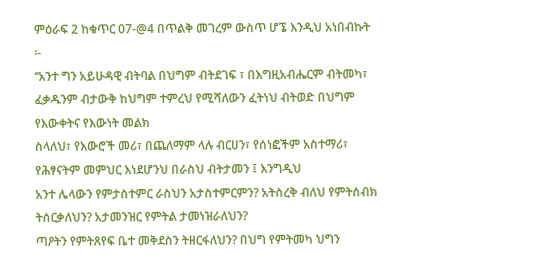ምዕራፍ 2 ከቁጥር 07-@4 በጥልቅ መገረም ውስጥ ሆኜ እንዲህ አነበብኩት
፡-
‘‘አንተ ግን አይሁዳዊ ብትባል በህግም ብትደገፍ ፣ በእግዚአብሔርም ብትመካ፣ ፈቃዱንም ብታውቅ ከህግም ተምረህ የሚሻለውን ፈትነህ ብትወድ በህግም የእውቀትና የእውነት መልክ
ስላለህ፣ የእውሮች መሪ፣ በጨለማም ላሉ ብርሀን፣ የሰነፎችም አስተማሪ፣ የሕፃናትም መምህር እነደሆንህ በራስህ ብትታመን ፤ እንግዲህ
አንተ ሌላውን የምታስተምር ራስህን አታስተምርምን? አትስረቅ ብለህ የምትሰብክ ትሰርቃለህን? አታመንዝር የምትል ታመነዝራለህን?
ጣዖትን የምትጸየፍ ቤተ መቅደስን ትዘርፋለህን? በህግ የምትመካ ህግን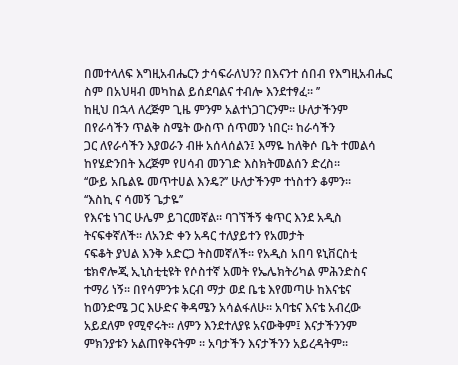በመተላለፍ እግዚአብሔርን ታሳፍራለህን? በእናንተ ሰበብ የእግዚአብሔር
ስም በአህዛብ መካከል ይሰደባልና ተብሎ እንደተፃፈ፡፡ ’’
ከዚህ በኋላ ለረጅም ጊዜ ምንም አልተነጋገርንም፡፡ ሁለታችንም በየራሳችን ጥልቅ ስሜት ውስጥ ሰጥመን ነበር፡፡ ከራሳችን
ጋር ለየራሳችን እያወራን ብዙ አሰላሰልን፤ እማዬ ከለቅሶ ቤት ተመልሳ ከየሄድንበት እረጅም የሀሳብ መንገድ እስክትመልሰን ድረስ፡፡
‘‘ውይ አቤልዬ መጥተሀል እንዴ?’’ ሁለታችንም ተነስተን ቆምን፡፡
‘‘እስኪ ና ሳመኝ ጌታዬ’’
የእናቴ ነገር ሁሌም ይገርመኛል፡፡ ባገኘችኝ ቁጥር እንደ አዲስ ትናፍቀኛለች፡፡ ለአንድ ቀን አዳር ተለያይተን የአመታት
ናፍቆት ያህል እንቅ አድርጋ ትስመኛለች፡፡ የአዲስ አበባ ዩኒቨርስቲ ቴክኖሎጂ ኢኒስቲቲዩት የሶስተኛ አመት የኤሌክትሪካል ምሕንድስና
ተማሪ ነኝ፡፡ በየሳምንቱ አርብ ማታ ወደ ቤቴ እየመጣሁ ከእናቴና ከወንድሜ ጋር እሁድና ቅዳሜን አሳልፋለሁ፡፡ አባቴና እናቴ አብረው
አይደለም የሚኖሩት፡፡ ለምን እንደተለያዩ አናውቅም፤ እናታችንንም ምክንያቱን አልጠየቅናትም ፡፡ አባታችን እናታችንን አይረዳትም፡፡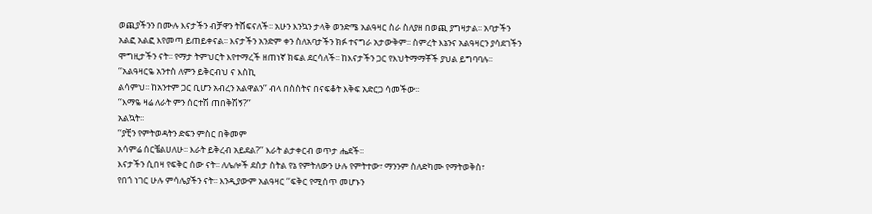ወጪያችንን በሙሉ እናታችን ብቻዋን ትሸፍናለች፡፡ አሁን እንኳን ታላቅ ወንድሜ አልዓዛር ስራ ስለያዘ በወጪ ያግዛታል፡፡ አባታችን
አልፎ አልፎ እየመጣ ይጠይቀናል፡፡ እናታችን አንድም ቀን ስለአባታችን ክፉ ተናግራ አታውቅም፡፡ ስምረት እኔንና አልዓዛርን ያሳደገችን
ሞግዚታችን ናት፡፡ የማታ ትምህርት እየተማረች ዘጠነኛ ክፍል ደርሳለች፡፡ ከእናታችን ጋር የእህትማማቾች ያህል ይግባባሉ፡፡
‘‘አልዓዛርዬ አንተስ ለምን ይቅርብህ ና እስኪ
ልሳምህ፡፡ ከአንተም ጋር ቢሆን አብረን አልዋልን’’ ብላ በስስትና በናፍቆት እቅፍ አድርጋ ሳመችው፡፡
‘‘እማዬ ዛሬ ለራት ምን ሰርተሽ ጠበቅሽኝ?’’
አልኳት፡፡
‘‘ያቺን የምትወዳትን ድፍን ምስር በቅመም
አሳምሬ ሰርቼልሀለሁ፡፡ እራት ይቅረብ አይደል?’’ እራት ልታቀርብ ወጥታ ሔደች፡፡
እናታችን ሲበዛ የፍቅር ሰው ናት፡፡ ለሌሎች ደስታ ስትል የኔ የምትለውን ሁሉ የምትተው፣ ማንንም ስለድካሙ የማትወቅስ፣
የበጎ ነገር ሁሉ ምሳሌያችን ናት፡፡ እንዲያውም አልዓዛር ‘‘ፍቅር የሚሰጥ መሆኑን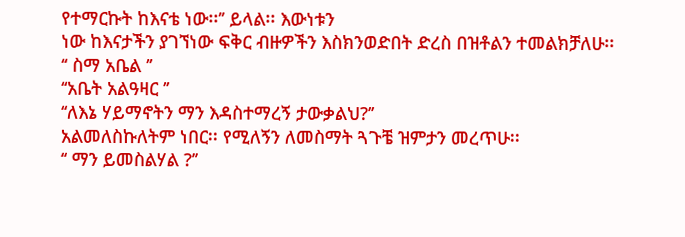የተማርኩት ከእናቴ ነው፡፡’’ ይላል፡፡ እውነቱን
ነው ከእናታችን ያገኘነው ፍቅር ብዙዎችን እስክንወድበት ድረስ በዝቶልን ተመልክቻለሁ፡፡
‘‘ ስማ አቤል ’’
‘‘አቤት አልዓዛር ’’
‘‘ለእኔ ሃይማኖትን ማን እዳስተማረኝ ታውቃልህ?’’
አልመለስኩለትም ነበር፡፡ የሚለኝን ለመስማት ጓጉቼ ዝምታን መረጥሁ፡፡
‘‘ ማን ይመስልሃል ?’’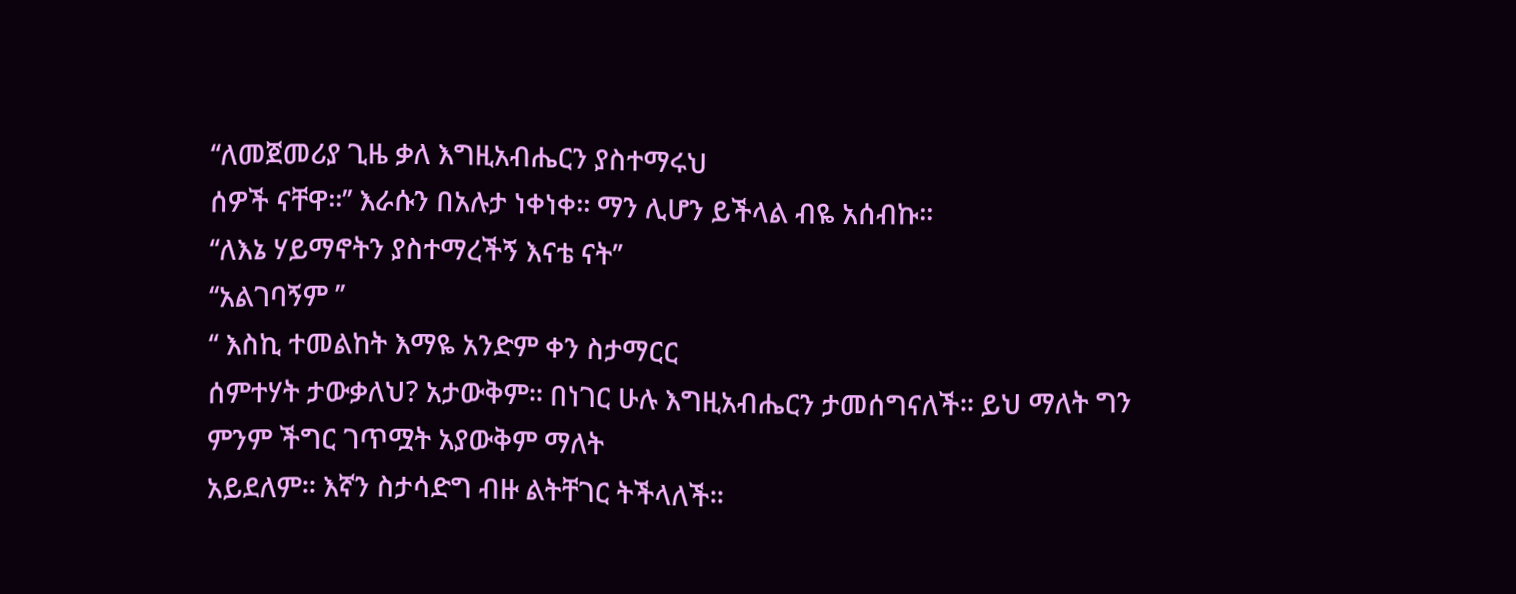‘‘ለመጀመሪያ ጊዜ ቃለ እግዚአብሔርን ያስተማሩህ
ሰዎች ናቸዋ፡፡’’ እራሱን በአሉታ ነቀነቀ፡፡ ማን ሊሆን ይችላል ብዬ አሰብኩ፡፡
‘‘ለእኔ ሃይማኖትን ያስተማረችኝ እናቴ ናት’’
‘‘አልገባኝም ’’
‘‘ እስኪ ተመልከት እማዬ አንድም ቀን ስታማርር
ሰምተሃት ታውቃለህ? አታውቅም፡፡ በነገር ሁሉ እግዚአብሔርን ታመሰግናለች፡፡ ይህ ማለት ግን ምንም ችግር ገጥሟት አያውቅም ማለት
አይደለም፡፡ እኛን ስታሳድግ ብዙ ልትቸገር ትችላለች፡፡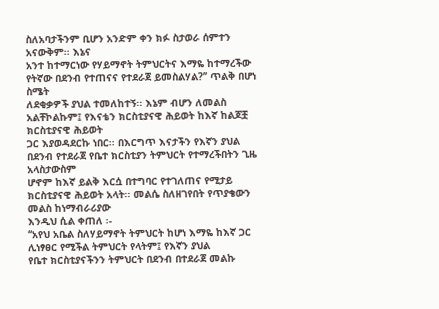ስለአባታችንም ቢሆን አንድም ቀን ክፉ ስታወራ ሰምተን አናውቅም፡፡ እኔና
አንተ ከተማርነው የሃይማኖት ትምህርትና እማዬ ከተማረችው የትኛው በደንብ የተጠናና የተደራጀ ይመስልሃል?’’ ጥልቅ በሆነ ስሜት
ለደቂቃዎች ያህል ተመለከተኝ፡፡ እኔም ብሆን ለመልስ አልቸኮልኩም፤ የእናቴን ክርስቲያናዊ ሕይወት ከእኛ ከልጆቿ ክርስቲያናዊ ሕይወት
ጋር እያወዳደርኩ ነበር፡፡ በእርግጥ እናታችን የእኛን ያህል በደንብ የተደራጀ የቤተ ክርስቲያን ትምህርት የተማረችበትን ጊዜ አላስታውስም
ሆኖም ከእኛ ይልቅ እርሷ በተግባር የተገለጠና የሚታይ ክርስቲያናዊ ሕይወት አላት፡፡ መልሴ ስለዘገየበት የጥያቄውን መልስ ከነማብራሪያው
እንዲህ ሲል ቀጠለ ፡-
‘‘አየህ አቤል ስለሃይማኖት ትምህርት ከሆነ እማዬ ከእኛ ጋር ሊነፃፀር የሚችል ትምህርት የላትም፤ የእኛን ያህል
የቤተ ክርስቲያናችንን ትምህርት በደንብ በተደራጀ መልኩ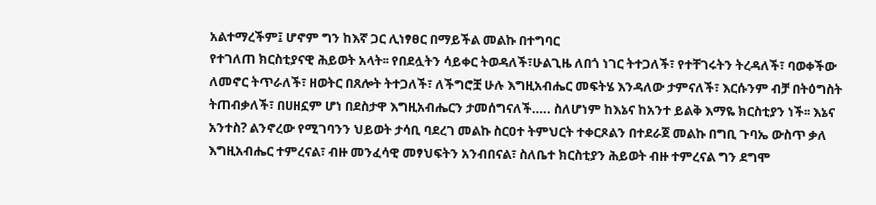አልተማረችም፤ ሆኖም ግን ከእኛ ጋር ሊነፃፀር በማይችል መልኩ በተግባር
የተገለጠ ክርስቲያናዊ ሕይወት አላት፡፡ የበደሏትን ሳይቀር ትወዳለች፣ሁልጊዜ ለበጎ ነገር ትተጋለች፣ የተቸገሩትን ትረዳለች፣ ባወቀችው
ለመኖር ትጥራለች፣ ዘወትር በጸሎት ትተጋለች፣ ለችግሮቿ ሁሉ እግዚአብሔር መፍትሄ እንዳለው ታምናለች፣ እርሱንም ብቻ በትዕግስት
ትጠብቃለች፣ በሀዘኗም ሆነ በደስታዋ እግዚአብሔርን ታመሰግናለች….. ስለሆነም ከእኔና ከአንተ ይልቅ እማዬ ክርስቲያን ነች፡፡ እኔና
አንተስ? ልንኖረው የሚገባንን ህይወት ታሳቢ ባደረገ መልኩ ስርዐተ ትምህርት ተቀርጾልን በተደራጀ መልኩ በግቢ ጉባኤ ውስጥ ቃለ
እግዚአብሔር ተምረናል፣ ብዙ መንፈሳዊ መፃህፍትን አንብበናል፣ ስለቤተ ክርስቲያን ሕይወት ብዙ ተምረናል ግን ደግሞ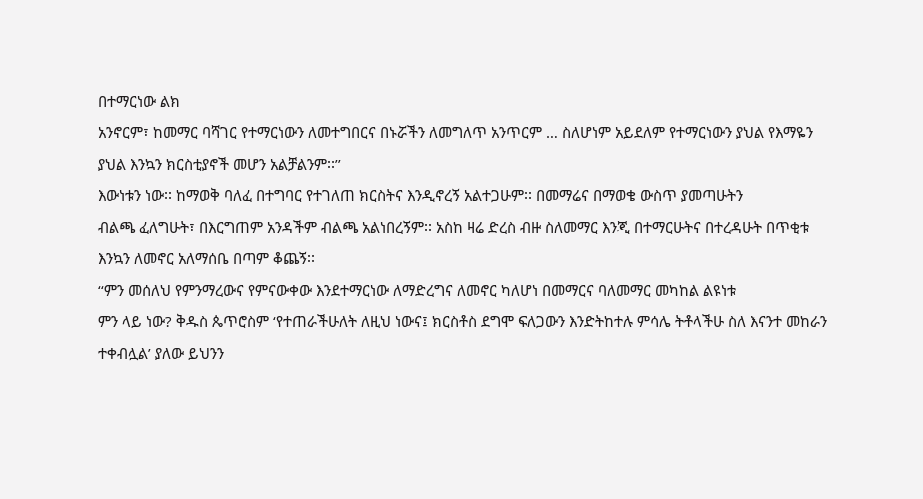በተማርነው ልክ
አንኖርም፣ ከመማር ባሻገር የተማርነውን ለመተግበርና በኑሯችን ለመግለጥ አንጥርም … ስለሆነም አይደለም የተማርነውን ያህል የእማዬን
ያህል እንኳን ክርስቲያኖች መሆን አልቻልንም፡፡’’
እውነቱን ነው፡፡ ከማወቅ ባለፈ በተግባር የተገለጠ ክርስትና እንዲኖረኝ አልተጋሁም፡፡ በመማሬና በማወቄ ውስጥ ያመጣሁትን
ብልጫ ፈለግሁት፣ በእርግጠም አንዳችም ብልጫ አልነበረኝም፡፡ አስከ ዛሬ ድረስ ብዙ ስለመማር እንጂ በተማርሁትና በተረዳሁት በጥቂቱ
እንኳን ለመኖር አለማሰቤ በጣም ቆጨኝ፡፡
‘‘ምን መሰለህ የምንማረውና የምናውቀው እንደተማርነው ለማድረግና ለመኖር ካለሆነ በመማርና ባለመማር መካከል ልዩነቱ
ምን ላይ ነው? ቅዱስ ጴጥሮስም ‘የተጠራችሁለት ለዚህ ነውና፤ ክርስቶስ ደግሞ ፍለጋውን እንድትከተሉ ምሳሌ ትቶላችሁ ስለ እናንተ መከራን
ተቀብሏል’ ያለው ይህንን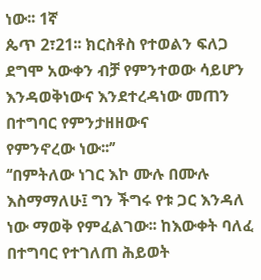ነው፡፡ 1ኛ
ጴጥ 2፣21፡፡ ክርስቶስ የተወልን ፍለጋ ደግሞ አውቀን ብቻ የምንተወው ሳይሆን እንዳወቅነውና እንደተረዳነው መጠን በተግባር የምንታዘዘውና
የምንኖረው ነው፡፡’’
‘‘በምትለው ነገር እኮ ሙሉ በሙሉ እስማማለሁ፤ ግን ችግሩ የቱ ጋር እንዳለ ነው ማወቅ የምፈልገው፡፡ ከእውቀት ባለፈ
በተግባር የተገለጠ ሕይወት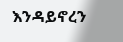እንዳይኖረን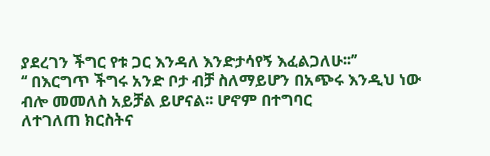ያደረገን ችግር የቱ ጋር እንዳለ እንድታሳየኝ እፈልጋለሁ፡፡’’
‘‘ በእርግጥ ችግሩ አንድ ቦታ ብቻ ስለማይሆን በአጭሩ እንዲህ ነው ብሎ መመለስ አይቻል ይሆናል፡፡ ሆኖም በተግባር
ለተገለጠ ክርስትና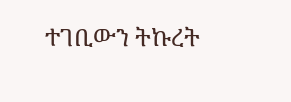ተገቢውን ትኩረት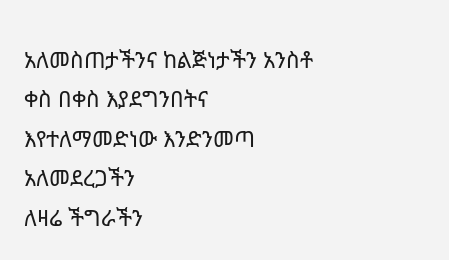አለመስጠታችንና ከልጅነታችን አንስቶ ቀስ በቀስ እያደግንበትና እየተለማመድነው እንድንመጣ አለመደረጋችን
ለዛሬ ችግራችን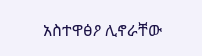አስተዋፅዖ ሊኖራቸው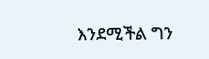እንደሚችል ግን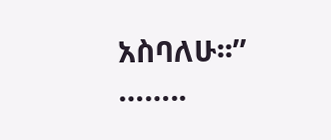አስባለሁ፡፡’’
……..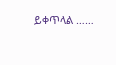ይቀጥላል ……